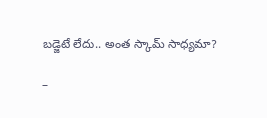బడ్జెటే ‌లేదు.. అంత స్కామ్‌ ‌సాధ్యమా?

–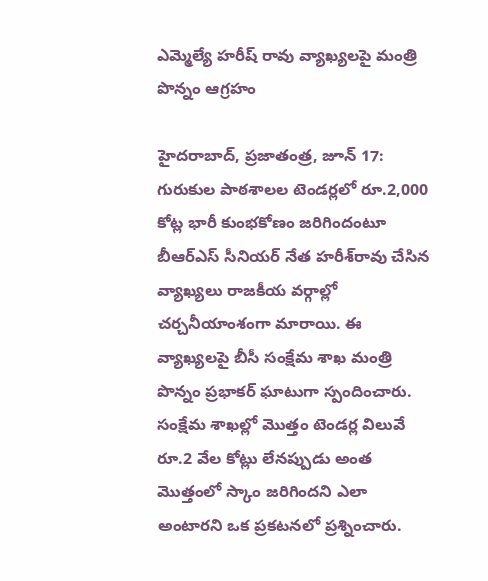ఎమ్మెల్యే హరీష్‌ ‌రావు వ్యాఖ్యలపై మంత్రి పొన్నం ఆగ్రహం

హైదరాబాద్‌, ప్రజాతంత్ర, జూన్‌ 17: గురుకుల పాఠశాలల టెండర్లలో రూ.2,000 కోట్ల భారీ కుంభకోణం జరిగిందంటూ బీఆర్‌ఎస్‌ ‌సీనియర్‌ ‌నేత హరీశ్‌రావు చేసిన వ్యాఖ్యలు రాజకీయ వర్గాల్లో చర్చనీయాంశంగా మారాయి. ఈ వ్యాఖ్యలపై బీసీ సంక్షేమ శాఖ మంత్రి పొన్నం ప్రభాకర్‌ ‌ఘాటుగా స్పందించారు. సంక్షేమ శాఖల్లో మొత్తం టెండర్ల విలువే రూ.2 వేల కోట్లు లేనప్పుడు అంత మొత్తంలో స్కాం జరిగిందని ఎలా అంటారని ఒక ప్ర‌క‌ట‌న‌లో ప్రశ్నించారు.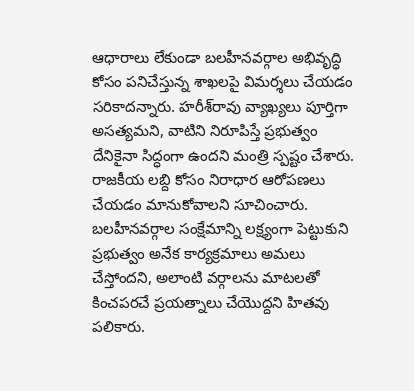ఆధారాలు లేకుండా బలహీనవర్గాల అభివృద్ధి కోసం పనిచేస్తున్న శాఖలపై విమర్శలు చేయడం సరికాదన్నారు. హరీశ్‌రావు వ్యాఖ్యలు పూర్తిగా అసత్యమని, వాటిని నిరూపిస్తే ప్రభుత్వం దేనికైనా సిద్ధంగా ఉందని మంత్రి స్పష్టం చేశారు. రాజకీయ లబ్ది కోసం నిరాధార ఆరోపణలు చేయడం మానుకోవాలని సూచించారు. బలహీనవర్గాల సంక్షేమాన్ని లక్ష్యంగా పెట్టుకుని ప్రభుత్వం అనేక కార్యక్రమాలు అమలు చేస్తోందని, అలాంటి వర్గాలను మాటలతో కించపరచే ప్రయత్నాలు చేయొద్దని హితవు పలికారు.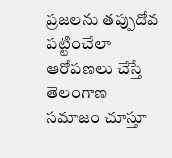ప్రజలను తప్పుదోవ పట్టించేలా ఆరోపణలు చేస్తే తెలంగాణ సమాజం చూస్తూ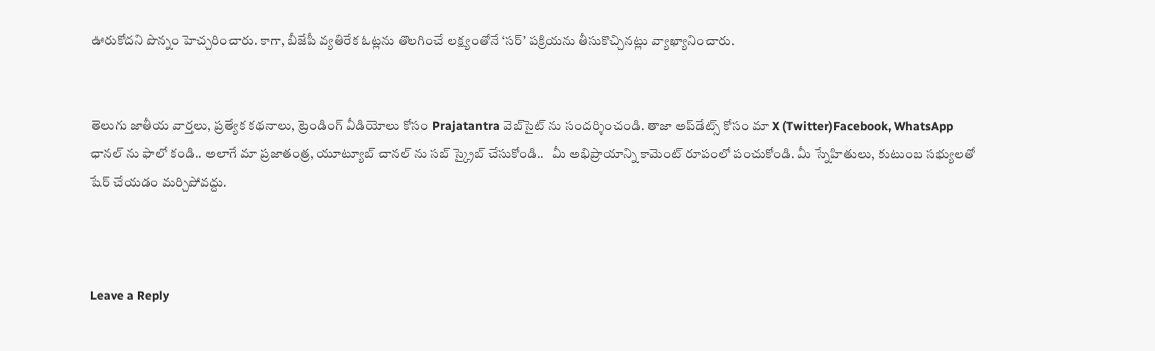ఊరుకోదని పొన్నం హెచ్చరించారు. కాగా, బీజేపీ వ్యతిరేక ఓట్లను తొలగించే లక్ష్యంతోనే ‘సర్‌’ పక్రియను తీసుకొచ్చిన‌ట్లు వ్యాఖ్యానించారు.


తెలుగు జాతీయ వార్తలు, ప్రత్యేక కథనాలు, ట్రెండింగ్ వీడియోలు కోసం Prajatantra వెబ్‌సైట్ ను సందర్శించండి. తాజా అప్‌డేట్స్ కోసం మా X (Twitter)Facebook, WhatsApp ఛానల్ ను ఫాలో కండి.. అలాగే మా ప్రజాతంత్ర, యూట్యూబ్ చానల్ ను సబ్ స్క్రైబ్ చేసుకోండి..   మీ అభిప్రాయాన్ని కామెంట్ రూపంలో పంచుకోండి. మీ స్నేహితులు, కుటుంబ సభ్యులతో షేర్ చేయడం మర్చిపోవద్దు.



Leave a Reply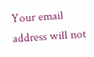Your email address will not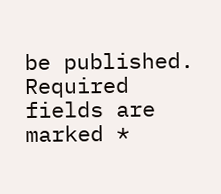be published. Required fields are marked *